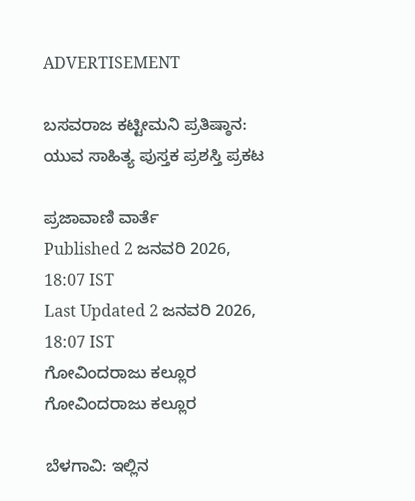ADVERTISEMENT

ಬಸವರಾಜ ಕಟ್ಟೀಮನಿ ಪ್ರತಿಷ್ಠಾನ: ಯುವ ಸಾಹಿತ್ಯ ಪುಸ್ತಕ ಪ್ರಶಸ್ತಿ ಪ್ರಕಟ

ಪ್ರಜಾವಾಣಿ ವಾರ್ತೆ
Published 2 ಜನವರಿ 2026, 18:07 IST
Last Updated 2 ಜನವರಿ 2026, 18:07 IST
ಗೋವಿಂದರಾಜು ಕಲ್ಲೂರ
ಗೋವಿಂದರಾಜು ಕಲ್ಲೂರ

ಬೆಳಗಾವಿ: ಇಲ್ಲಿನ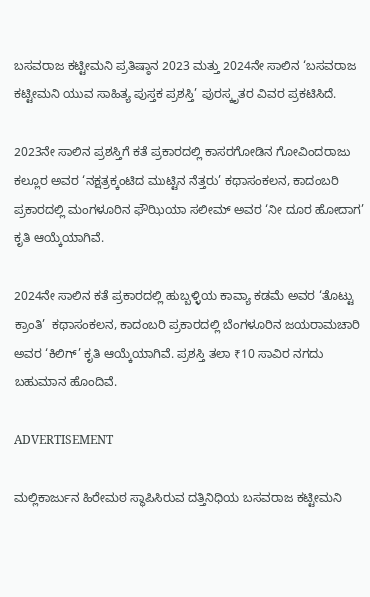ಬಸವರಾಜ ಕಟ್ಟೀಮನಿ ಪ್ರತಿಷ್ಠಾನ 2023 ಮತ್ತು 2024ನೇ ಸಾಲಿನ ‘ಬಸವರಾಜ ಕಟ್ಟೀಮನಿ ಯುವ ಸಾಹಿತ್ಯ ಪುಸ್ತಕ ಪ್ರಶಸ್ತಿ’ ಪುರಸ್ಕೃತರ ವಿವರ ಪ್ರಕಟಿಸಿದೆ.

2023ನೇ ಸಾಲಿನ ಪ್ರಶಸ್ತಿಗೆ ಕತೆ ಪ್ರಕಾರದಲ್ಲಿ ಕಾಸರಗೋಡಿನ ಗೋವಿಂದರಾಜು ಕಲ್ಲೂರ ಅವರ ‘ನಕ್ಷತ್ರಕ್ಕಂಟಿದ ಮುಟ್ಟಿನ ನೆತ್ತರು’ ಕಥಾಸಂಕಲನ, ಕಾದಂಬರಿ ಪ್ರಕಾರದಲ್ಲಿ ಮಂಗಳೂರಿನ ಫೌಝಿಯಾ ಸಲೀಮ್ ಅವರ ‘ನೀ ದೂರ ಹೋದಾಗ’ ಕೃತಿ ಆಯ್ಕೆಯಾಗಿವೆ.

2024ನೇ ಸಾಲಿನ ಕತೆ ಪ್ರಕಾರದಲ್ಲಿ ಹುಬ್ಬಳ್ಳಿಯ ಕಾವ್ಯಾ ಕಡಮೆ ಅವರ ‘ತೊಟ್ಟು ಕ್ರಾಂತಿ’  ಕಥಾಸಂಕಲನ, ಕಾದಂಬರಿ ಪ್ರಕಾರದಲ್ಲಿ ಬೆಂಗಳೂರಿನ ಜಯರಾಮಚಾರಿ ಅವರ ‘ಕಿಲಿಗ್’ ಕೃತಿ ಆಯ್ಕೆಯಾಗಿವೆ. ಪ್ರಶಸ್ತಿ ತಲಾ ₹10 ಸಾವಿರ ನಗದು ಬಹುಮಾನ ಹೊಂದಿವೆ.

ADVERTISEMENT

ಮಲ್ಲಿಕಾರ್ಜುನ ಹಿರೇಮಠ ಸ್ಥಾಪಿಸಿರುವ ದತ್ತಿನಿಧಿಯ ಬಸವರಾಜ ಕಟ್ಟೀಮನಿ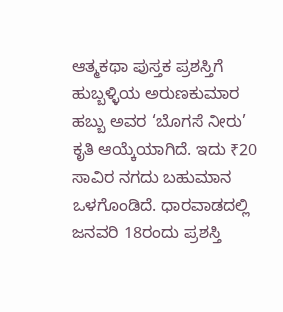ಆತ್ಮಕಥಾ ಪುಸ್ತಕ ಪ್ರಶಸ್ತಿಗೆ ಹುಬ್ಬಳ್ಳಿಯ ಅರುಣಕುಮಾರ ಹಬ್ಬು ಅವರ ‘ಬೊಗಸೆ ನೀರು’ ಕೃತಿ ಆಯ್ಕೆಯಾಗಿದೆ. ಇದು ₹20 ಸಾವಿರ ನಗದು ಬಹುಮಾನ ಒಳಗೊಂಡಿದೆ. ಧಾರವಾಡದಲ್ಲಿ ಜನವರಿ 18ರಂದು ಪ್ರಶಸ್ತಿ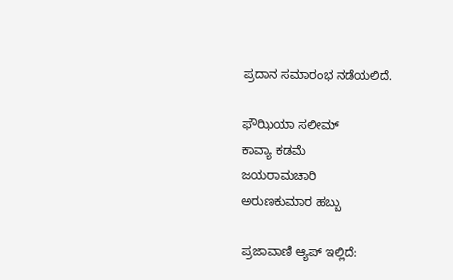ಪ್ರದಾನ ಸಮಾರಂಭ ನಡೆಯಲಿದೆ.

ಫೌಝಿಯಾ ಸಲೀಮ್
ಕಾವ್ಯಾ ಕಡಮೆ
ಜಯರಾಮಚಾರಿ
ಅರುಣಕುಮಾರ ಹಬ್ಬು

ಪ್ರಜಾವಾಣಿ ಆ್ಯಪ್ ಇಲ್ಲಿದೆ: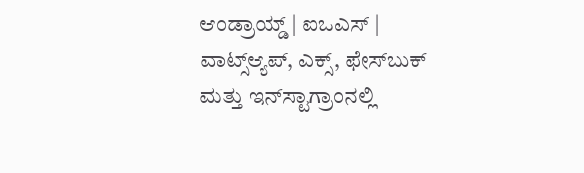ಆಂಡ್ರಾಯ್ಡ್ | ಐಒಎಸ್ | ವಾಟ್ಸ್ಆ್ಯಪ್, ಎಕ್ಸ್, ಫೇಸ್‌ಬುಕ್ ಮತ್ತು ಇನ್‌ಸ್ಟಾಗ್ರಾಂನಲ್ಲಿ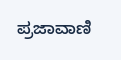ಪ್ರಜಾವಾಣಿ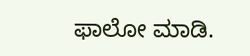ಫಾಲೋ ಮಾಡಿ.